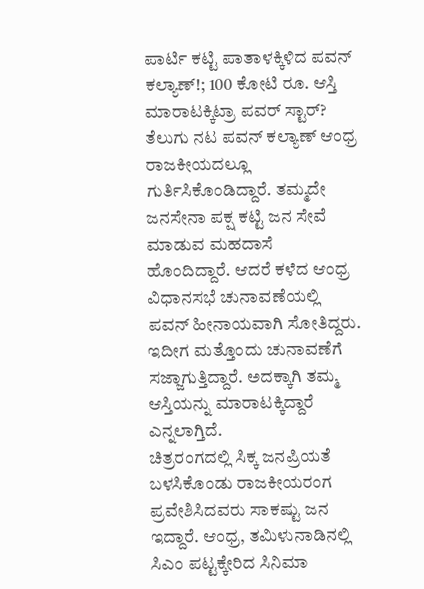ಪಾರ್ಟಿ ಕಟ್ಟಿ ಪಾತಾಳಕ್ಕಿಳಿದ ಪವನ್ ಕಲ್ಯಾಣ್!; 100 ಕೋಟಿ ರೂ. ಆಸ್ತಿ ಮಾರಾಟಕ್ಕಿಟ್ರಾ ಪವರ್ ಸ್ಟಾರ್?
ತೆಲುಗು ನಟ ಪವನ್ ಕಲ್ಯಾಣ್ ಆಂಧ್ರ ರಾಜಕೀಯದಲ್ಲೂ ಗುರ್ತಿಸಿಕೊಂಡಿದ್ದಾರೆ. ತಮ್ಮದೇ ಜನಸೇನಾ ಪಕ್ಷ ಕಟ್ಟಿ ಜನ ಸೇವೆ ಮಾಡುವ ಮಹದಾಸೆ ಹೊಂದಿದ್ದಾರೆ. ಆದರೆ ಕಳೆದ ಆಂಧ್ರ ವಿಧಾನಸಭೆ ಚುನಾವಣೆಯಲ್ಲಿ ಪವನ್ ಹೀನಾಯವಾಗಿ ಸೋತಿದ್ದರು. ಇದೀಗ ಮತ್ತೊಂದು ಚುನಾವಣೆಗೆ ಸಜ್ಜಾಗುತ್ತಿದ್ದಾರೆ. ಅದಕ್ಕಾಗಿ ತಮ್ಮ ಆಸ್ತಿಯನ್ನು ಮಾರಾಟಕ್ಕಿದ್ದಾರೆ ಎನ್ನಲಾಗ್ತಿದೆ.
ಚಿತ್ರರಂಗದಲ್ಲಿ ಸಿಕ್ಕ ಜನಪ್ರಿಯತೆ ಬಳಸಿಕೊಂಡು ರಾಜಕೀಯರಂಗ ಪ್ರವೇಶಿಸಿದವರು ಸಾಕಷ್ಟು ಜನ ಇದ್ದಾರೆ. ಆಂಧ್ರ, ತಮಿಳುನಾಡಿನಲ್ಲಿ ಸಿಎಂ ಪಟ್ಟಕ್ಕೇರಿದ ಸಿನಿಮಾ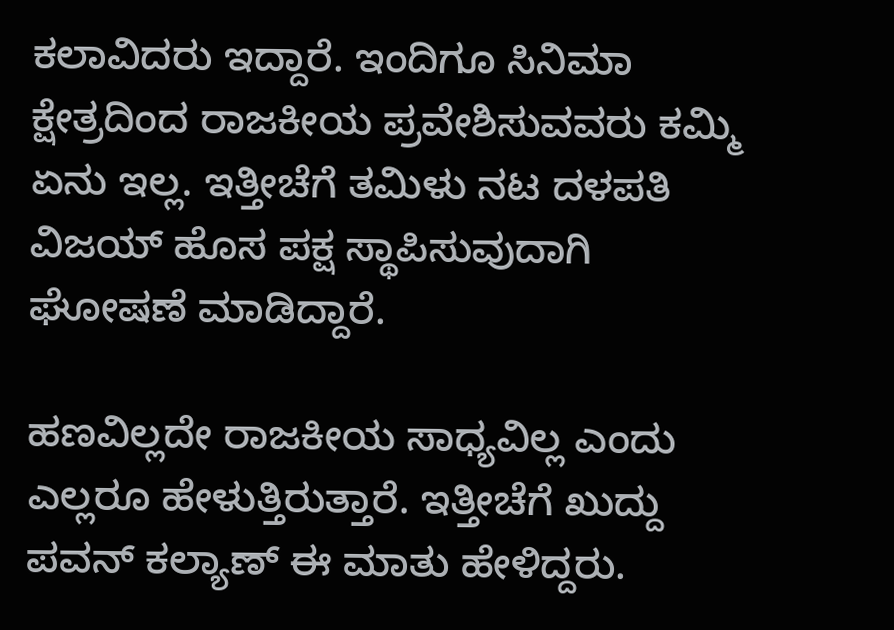ಕಲಾವಿದರು ಇದ್ದಾರೆ. ಇಂದಿಗೂ ಸಿನಿಮಾ ಕ್ಷೇತ್ರದಿಂದ ರಾಜಕೀಯ ಪ್ರವೇಶಿಸುವವರು ಕಮ್ಮಿ ಏನು ಇಲ್ಲ. ಇತ್ತೀಚೆಗೆ ತಮಿಳು ನಟ ದಳಪತಿ ವಿಜಯ್ ಹೊಸ ಪಕ್ಷ ಸ್ಥಾಪಿಸುವುದಾಗಿ ಘೋಷಣೆ ಮಾಡಿದ್ದಾರೆ.

ಹಣವಿಲ್ಲದೇ ರಾಜಕೀಯ ಸಾಧ್ಯವಿಲ್ಲ ಎಂದು ಎಲ್ಲರೂ ಹೇಳುತ್ತಿರುತ್ತಾರೆ. ಇತ್ತೀಚೆಗೆ ಖುದ್ದು ಪವನ್ ಕಲ್ಯಾಣ್ ಈ ಮಾತು ಹೇಳಿದ್ದರು.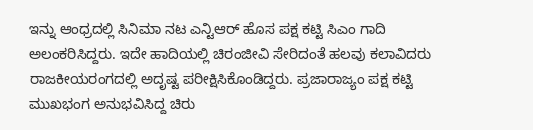ಇನ್ನು ಆಂಧ್ರದಲ್ಲಿ ಸಿನಿಮಾ ನಟ ಎನ್ಟಿಆರ್ ಹೊಸ ಪಕ್ಷ ಕಟ್ಟಿ ಸಿಎಂ ಗಾದಿ ಅಲಂಕರಿಸಿದ್ದರು. ಇದೇ ಹಾದಿಯಲ್ಲಿ ಚಿರಂಜೀವಿ ಸೇರಿದಂತೆ ಹಲವು ಕಲಾವಿದರು ರಾಜಕೀಯರಂಗದಲ್ಲಿ ಅದೃಷ್ಟ ಪರೀಕ್ಷಿಸಿಕೊಂಡಿದ್ದರು. ಪ್ರಜಾರಾಜ್ಯಂ ಪಕ್ಷ ಕಟ್ಟಿ ಮುಖಭಂಗ ಅನುಭವಿಸಿದ್ದ ಚಿರು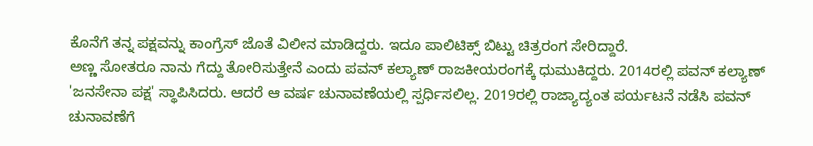ಕೊನೆಗೆ ತನ್ನ ಪಕ್ಷವನ್ನು ಕಾಂಗ್ರೆಸ್ ಜೊತೆ ವಿಲೀನ ಮಾಡಿದ್ದರು. ಇದೂ ಪಾಲಿಟಿಕ್ಸ್ ಬಿಟ್ಟು ಚಿತ್ರರಂಗ ಸೇರಿದ್ದಾರೆ.
ಅಣ್ಣ ಸೋತರೂ ನಾನು ಗೆದ್ದು ತೋರಿಸುತ್ತೇನೆ ಎಂದು ಪವನ್ ಕಲ್ಯಾಣ್ ರಾಜಕೀಯರಂಗಕ್ಕೆ ಧುಮುಕಿದ್ದರು. 2014ರಲ್ಲಿ ಪವನ್ ಕಲ್ಯಾಣ್ 'ಜನಸೇನಾ ಪಕ್ಷ' ಸ್ಥಾಪಿಸಿದರು. ಆದರೆ ಆ ವರ್ಷ ಚುನಾವಣೆಯಲ್ಲಿ ಸ್ಪರ್ಧಿಸಲಿಲ್ಲ. 2019ರಲ್ಲಿ ರಾಜ್ಯಾದ್ಯಂತ ಪರ್ಯಟನೆ ನಡೆಸಿ ಪವನ್ ಚುನಾವಣೆಗೆ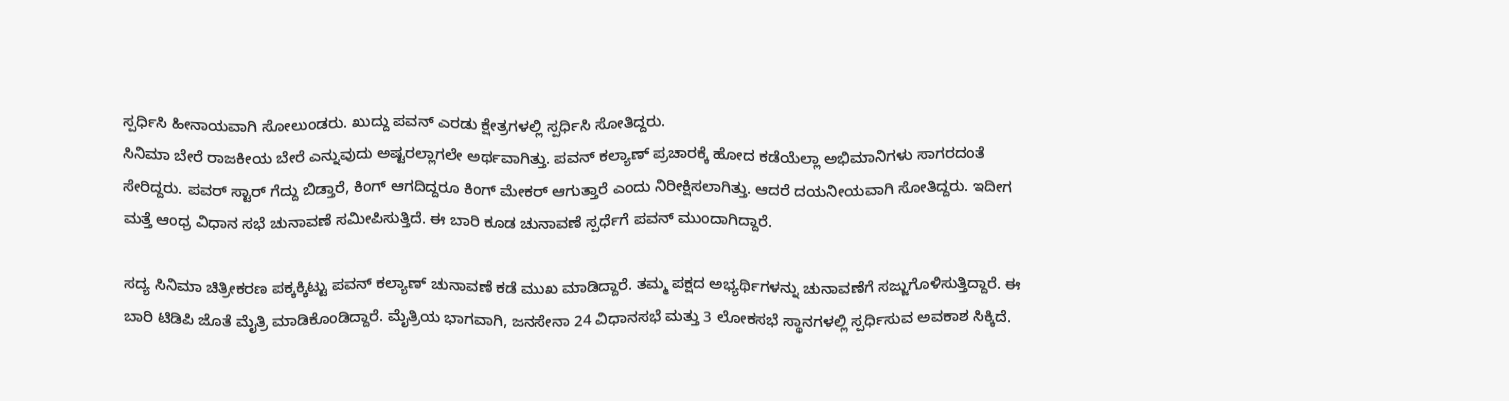ಸ್ಪರ್ಧಿಸಿ ಹೀನಾಯವಾಗಿ ಸೋಲುಂಡರು. ಖುದ್ದು ಪವನ್ ಎರಡು ಕ್ಷೇತ್ರಗಳಲ್ಲಿ ಸ್ಪರ್ಧಿಸಿ ಸೋತಿದ್ದರು.
ಸಿನಿಮಾ ಬೇರೆ ರಾಜಕೀಯ ಬೇರೆ ಎನ್ನುವುದು ಅಷ್ಟರಲ್ಲಾಗಲೇ ಅರ್ಥವಾಗಿತ್ತು. ಪವನ್ ಕಲ್ಯಾಣ್ ಪ್ರಚಾರಕ್ಕೆ ಹೋದ ಕಡೆಯೆಲ್ಲಾ ಅಭಿಮಾನಿಗಳು ಸಾಗರದಂತೆ ಸೇರಿದ್ದರು. ಪವರ್ ಸ್ಟಾರ್ ಗೆದ್ದು ಬಿಡ್ತಾರೆ, ಕಿಂಗ್ ಆಗದಿದ್ದರೂ ಕಿಂಗ್ ಮೇಕರ್ ಆಗುತ್ತಾರೆ ಎಂದು ನಿರೀಕ್ಷಿಸಲಾಗಿತ್ತು. ಆದರೆ ದಯನೀಯವಾಗಿ ಸೋತಿದ್ದರು. ಇದೀಗ ಮತ್ತೆ ಆಂಧ್ರ ವಿಧಾನ ಸಭೆ ಚುನಾವಣೆ ಸಮೀಪಿಸುತ್ತಿದೆ. ಈ ಬಾರಿ ಕೂಡ ಚುನಾವಣೆ ಸ್ಪರ್ಧೆಗೆ ಪವನ್ ಮುಂದಾಗಿದ್ದಾರೆ.

ಸದ್ಯ ಸಿನಿಮಾ ಚಿತ್ರೀಕರಣ ಪಕ್ಕಕ್ಕಿಟ್ಟು ಪವನ್ ಕಲ್ಯಾಣ್ ಚುನಾವಣೆ ಕಡೆ ಮುಖ ಮಾಡಿದ್ದಾರೆ. ತಮ್ಮ ಪಕ್ಷದ ಅಭ್ಯರ್ಥಿಗಳನ್ನು ಚುನಾವಣೆಗೆ ಸಜ್ಜುಗೊಳಿಸುತ್ತಿದ್ದಾರೆ. ಈ ಬಾರಿ ಟಿಡಿಪಿ ಜೊತೆ ಮೈತ್ರಿ ಮಾಡಿಕೊಂಡಿದ್ದಾರೆ. ಮೈತ್ರಿಯ ಭಾಗವಾಗಿ, ಜನಸೇನಾ 24 ವಿಧಾನಸಭೆ ಮತ್ತು 3 ಲೋಕಸಭೆ ಸ್ಥಾನಗಳಲ್ಲಿ ಸ್ಪರ್ಧಿಸುವ ಅವಕಾಶ ಸಿಕ್ಕಿದೆ.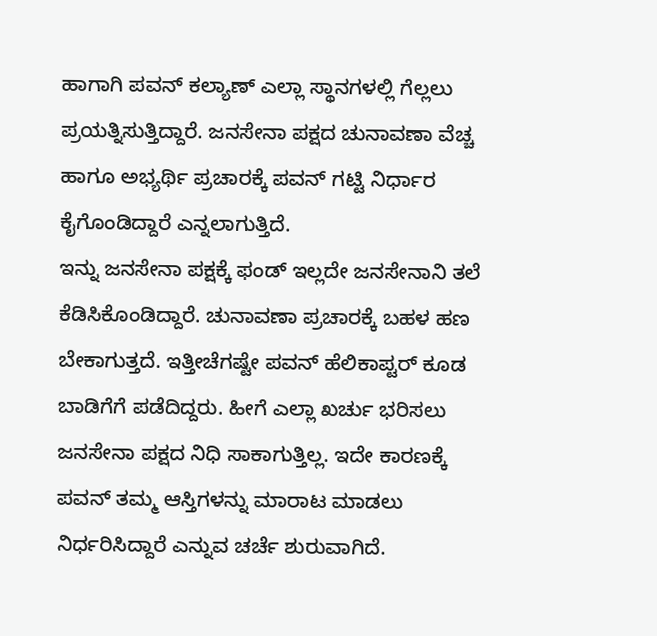ಹಾಗಾಗಿ ಪವನ್ ಕಲ್ಯಾಣ್ ಎಲ್ಲಾ ಸ್ಥಾನಗಳಲ್ಲಿ ಗೆಲ್ಲಲು ಪ್ರಯತ್ನಿಸುತ್ತಿದ್ದಾರೆ. ಜನಸೇನಾ ಪಕ್ಷದ ಚುನಾವಣಾ ವೆಚ್ಚ ಹಾಗೂ ಅಭ್ಯರ್ಥಿ ಪ್ರಚಾರಕ್ಕೆ ಪವನ್ ಗಟ್ಟಿ ನಿರ್ಧಾರ ಕೈಗೊಂಡಿದ್ದಾರೆ ಎನ್ನಲಾಗುತ್ತಿದೆ.
ಇನ್ನು ಜನಸೇನಾ ಪಕ್ಷಕ್ಕೆ ಫಂಡ್ ಇಲ್ಲದೇ ಜನಸೇನಾನಿ ತಲೆ ಕೆಡಿಸಿಕೊಂಡಿದ್ದಾರೆ. ಚುನಾವಣಾ ಪ್ರಚಾರಕ್ಕೆ ಬಹಳ ಹಣ ಬೇಕಾಗುತ್ತದೆ. ಇತ್ತೀಚೆಗಷ್ಟೇ ಪವನ್ ಹೆಲಿಕಾಪ್ಟರ್ ಕೂಡ ಬಾಡಿಗೆಗೆ ಪಡೆದಿದ್ದರು. ಹೀಗೆ ಎಲ್ಲಾ ಖರ್ಚು ಭರಿಸಲು ಜನಸೇನಾ ಪಕ್ಷದ ನಿಧಿ ಸಾಕಾಗುತ್ತಿಲ್ಲ. ಇದೇ ಕಾರಣಕ್ಕೆ ಪವನ್ ತಮ್ಮ ಆಸ್ತಿಗಳನ್ನು ಮಾರಾಟ ಮಾಡಲು ನಿರ್ಧರಿಸಿದ್ದಾರೆ ಎನ್ನುವ ಚರ್ಚೆ ಶುರುವಾಗಿದೆ.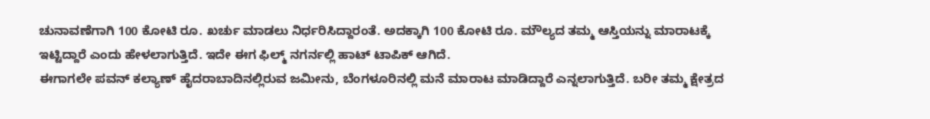ಚುನಾವಣೆಗಾಗಿ 100 ಕೋಟಿ ರೂ. ಖರ್ಚು ಮಾಡಲು ನಿರ್ಧರಿಸಿದ್ದಾರಂತೆ. ಅದಕ್ಕಾಗಿ 100 ಕೋಟಿ ರೂ. ಮೌಲ್ಯದ ತಮ್ಮ ಆಸ್ತಿಯನ್ನು ಮಾರಾಟಕ್ಕೆ ಇಟ್ಟಿದ್ದಾರೆ ಎಂದು ಹೇಳಲಾಗುತ್ತಿದೆ. ಇದೇ ಈಗ ಫಿಲ್ಮ್ ನಗರ್ನಲ್ಲಿ ಹಾಟ್ ಟಾಪಿಕ್ ಆಗಿದೆ.
ಈಗಾಗಲೇ ಪವನ್ ಕಲ್ಯಾಣ್ ಹೈದರಾಬಾದಿನಲ್ಲಿರುವ ಜಮೀನು, ಬೆಂಗಳೂರಿನಲ್ಲಿ ಮನೆ ಮಾರಾಟ ಮಾಡಿದ್ದಾರೆ ಎನ್ನಲಾಗುತ್ತಿದೆ. ಬರೀ ತಮ್ಮ ಕ್ಷೇತ್ರದ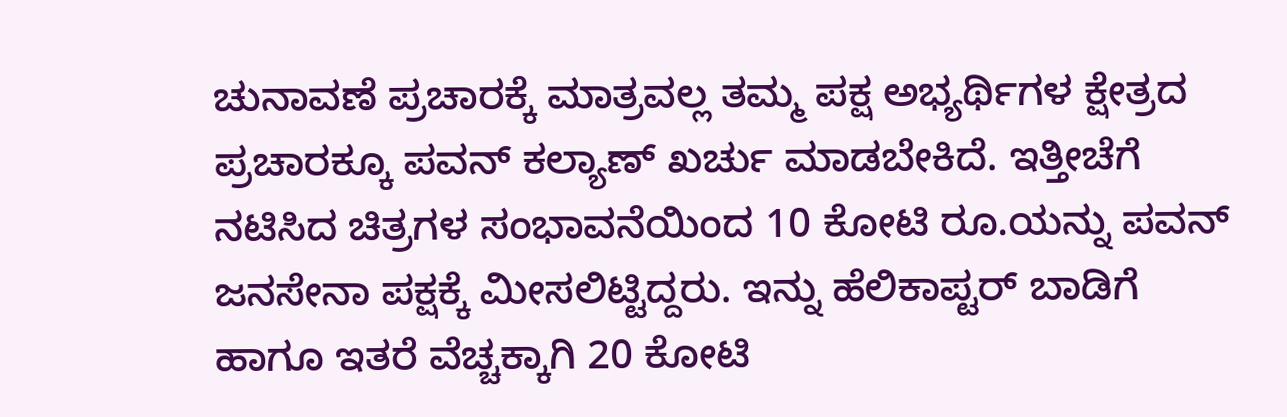ಚುನಾವಣೆ ಪ್ರಚಾರಕ್ಕೆ ಮಾತ್ರವಲ್ಲ ತಮ್ಮ ಪಕ್ಷ ಅಭ್ಯರ್ಥಿಗಳ ಕ್ಷೇತ್ರದ ಪ್ರಚಾರಕ್ಕೂ ಪವನ್ ಕಲ್ಯಾಣ್ ಖರ್ಚು ಮಾಡಬೇಕಿದೆ. ಇತ್ತೀಚೆಗೆ ನಟಿಸಿದ ಚಿತ್ರಗಳ ಸಂಭಾವನೆಯಿಂದ 10 ಕೋಟಿ ರೂ.ಯನ್ನು ಪವನ್ ಜನಸೇನಾ ಪಕ್ಷಕ್ಕೆ ಮೀಸಲಿಟ್ಟಿದ್ದರು. ಇನ್ನು ಹೆಲಿಕಾಪ್ಟರ್ ಬಾಡಿಗೆ ಹಾಗೂ ಇತರೆ ವೆಚ್ಚಕ್ಕಾಗಿ 20 ಕೋಟಿ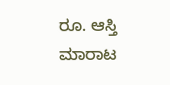ರೂ. ಆಸ್ತಿ ಮಾರಾಟ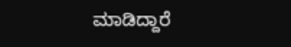ಮಾಡಿದ್ದಾರೆ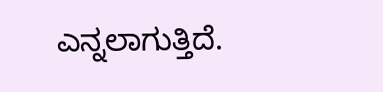ಎನ್ನಲಾಗುತ್ತಿದೆ.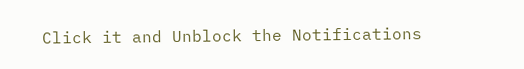Click it and Unblock the Notifications